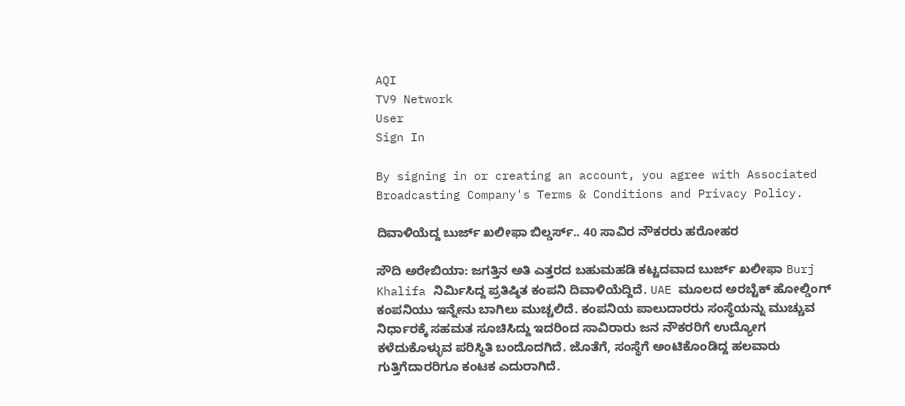AQI
TV9 Network
User
Sign In

By signing in or creating an account, you agree with Associated Broadcasting Company's Terms & Conditions and Privacy Policy.

ದಿವಾಳಿಯೆದ್ದ ಬುರ್ಜ್ ಖಲೀಫಾ ಬಿಲ್ಡರ್ಸ್.. 40 ಸಾವಿರ ನೌಕರರು ಹರೋಹರ

ಸೌದಿ ಅರೇಬಿಯಾ: ಜಗತ್ತಿನ ಅತಿ ಎತ್ತರದ ಬಹುಮಹಡಿ ಕಟ್ಟದವಾದ ಬುರ್ಜ್ ಖಲೀಫಾ Burj Khalifa ನಿರ್ಮಿಸಿದ್ದ ಪ್ರತಿಷ್ಠಿತ ಕಂಪನಿ ದಿವಾಳಿಯೆದ್ದಿದೆ. UAE ಮೂಲದ ಅರಬ್ಟೆಕ್ ಹೋಲ್ಡಿಂಗ್ ಕಂಪನಿಯು ಇನ್ನೇನು ಬಾಗಿಲು ಮುಚ್ಚಲಿದೆ. ಕಂಪನಿಯ ಪಾಲುದಾರರು ಸಂಸ್ಥೆಯನ್ನು ಮುಚ್ಚುವ ನಿರ್ಧಾರಕ್ಕೆ ಸಹಮತ ಸೂಚಿಸಿದ್ದು ಇದರಿಂದ ಸಾವಿರಾರು ಜನ ನೌಕರರಿಗೆ ಉದ್ಯೋಗ ಕಳೆದುಕೊಳ್ಳುವ ಪರಿಸ್ಥಿತಿ ಬಂದೊದಗಿದೆ. ಜೊತೆಗೆ, ಸಂಸ್ಥೆಗೆ ಅಂಟಿಕೊಂಡಿದ್ದ ಹಲವಾರು ಗುತ್ತಿಗೆದಾರರಿಗೂ ಕಂಟಕ ಎದುರಾಗಿದೆ.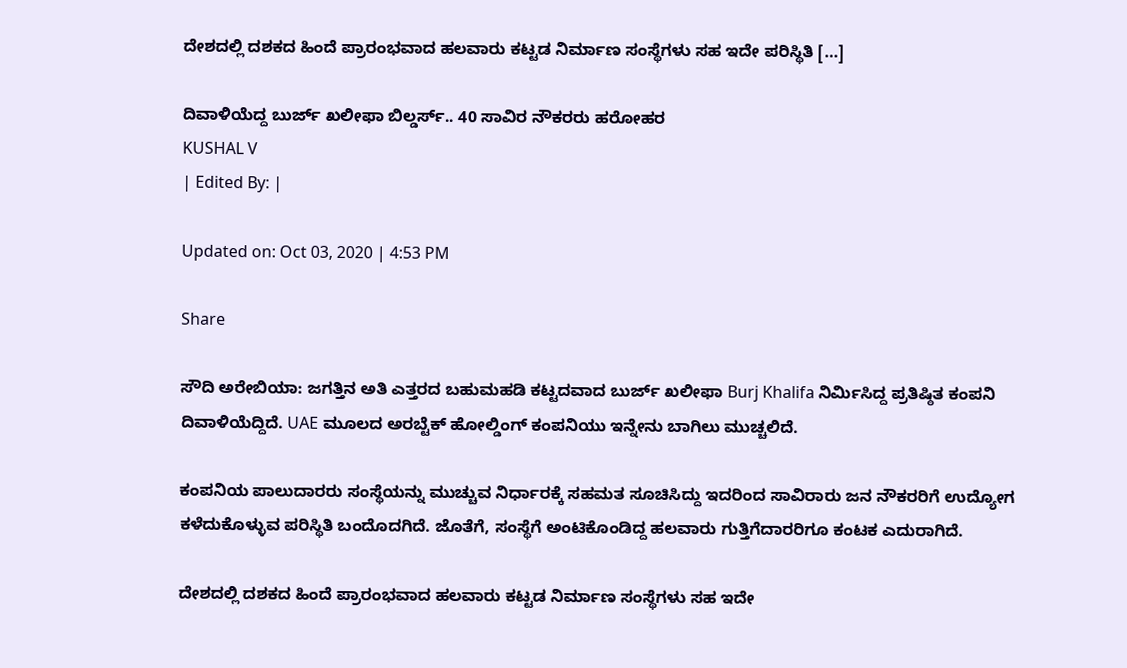ದೇಶದಲ್ಲಿ ದಶಕದ ಹಿಂದೆ ಪ್ರಾರಂಭವಾದ ಹಲವಾರು ಕಟ್ಟಡ ನಿರ್ಮಾಣ ಸಂಸ್ಥೆಗಳು ಸಹ ಇದೇ ಪರಿಸ್ಥಿತಿ […]

ದಿವಾಳಿಯೆದ್ದ ಬುರ್ಜ್ ಖಲೀಫಾ ಬಿಲ್ಡರ್ಸ್.. 40 ಸಾವಿರ ನೌಕರರು ಹರೋಹರ
KUSHAL V
| Edited By: |

Updated on: Oct 03, 2020 | 4:53 PM

Share

ಸೌದಿ ಅರೇಬಿಯಾ: ಜಗತ್ತಿನ ಅತಿ ಎತ್ತರದ ಬಹುಮಹಡಿ ಕಟ್ಟದವಾದ ಬುರ್ಜ್ ಖಲೀಫಾ Burj Khalifa ನಿರ್ಮಿಸಿದ್ದ ಪ್ರತಿಷ್ಠಿತ ಕಂಪನಿ ದಿವಾಳಿಯೆದ್ದಿದೆ. UAE ಮೂಲದ ಅರಬ್ಟೆಕ್ ಹೋಲ್ಡಿಂಗ್ ಕಂಪನಿಯು ಇನ್ನೇನು ಬಾಗಿಲು ಮುಚ್ಚಲಿದೆ.

ಕಂಪನಿಯ ಪಾಲುದಾರರು ಸಂಸ್ಥೆಯನ್ನು ಮುಚ್ಚುವ ನಿರ್ಧಾರಕ್ಕೆ ಸಹಮತ ಸೂಚಿಸಿದ್ದು ಇದರಿಂದ ಸಾವಿರಾರು ಜನ ನೌಕರರಿಗೆ ಉದ್ಯೋಗ ಕಳೆದುಕೊಳ್ಳುವ ಪರಿಸ್ಥಿತಿ ಬಂದೊದಗಿದೆ. ಜೊತೆಗೆ, ಸಂಸ್ಥೆಗೆ ಅಂಟಿಕೊಂಡಿದ್ದ ಹಲವಾರು ಗುತ್ತಿಗೆದಾರರಿಗೂ ಕಂಟಕ ಎದುರಾಗಿದೆ.

ದೇಶದಲ್ಲಿ ದಶಕದ ಹಿಂದೆ ಪ್ರಾರಂಭವಾದ ಹಲವಾರು ಕಟ್ಟಡ ನಿರ್ಮಾಣ ಸಂಸ್ಥೆಗಳು ಸಹ ಇದೇ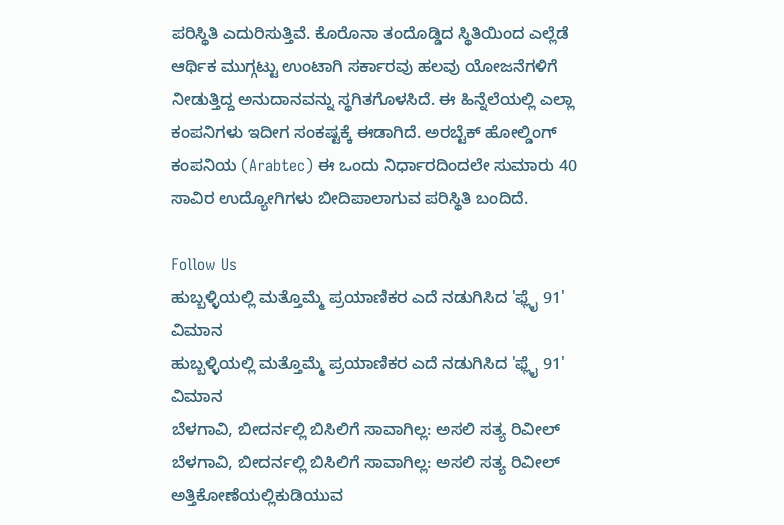ಪರಿಸ್ಥಿತಿ ಎದುರಿಸುತ್ತಿವೆ. ಕೊರೊನಾ ತಂದೊಡ್ಡಿದ ಸ್ಥಿತಿಯಿಂದ ಎಲ್ಲೆಡೆ ಆರ್ಥಿಕ ಮುಗ್ಗಟ್ಟು ಉಂಟಾಗಿ ಸರ್ಕಾರವು ಹಲವು ಯೋಜನೆಗಳಿಗೆ ನೀಡುತ್ತಿದ್ದ ಅನುದಾನವನ್ನು ಸ್ಥಗಿತಗೊಳಸಿದೆ. ಈ ಹಿನ್ನೆಲೆಯಲ್ಲಿ ಎಲ್ಲಾ ಕಂಪನಿಗಳು ಇದೀಗ ಸಂಕಷ್ಟಕ್ಕೆ ಈಡಾಗಿದೆ. ಅರಬ್ಟೆಕ್ ಹೋಲ್ಡಿಂಗ್ ಕಂಪನಿಯ (Arabtec) ಈ ಒಂದು ನಿರ್ಧಾರದಿಂದಲೇ ಸುಮಾರು 40 ಸಾವಿರ ಉದ್ಯೋಗಿಗಳು ಬೀದಿಪಾಲಾಗುವ ಪರಿಸ್ಥಿತಿ ಬಂದಿದೆ.

Follow Us
ಹುಬ್ಬಳ್ಳಿಯಲ್ಲಿ ಮತ್ತೊಮ್ಮೆ ಪ್ರಯಾಣಿಕರ ಎದೆ ನಡುಗಿಸಿದ 'ಫ್ಲೈ 91' ವಿಮಾನ
ಹುಬ್ಬಳ್ಳಿಯಲ್ಲಿ ಮತ್ತೊಮ್ಮೆ ಪ್ರಯಾಣಿಕರ ಎದೆ ನಡುಗಿಸಿದ 'ಫ್ಲೈ 91' ವಿಮಾನ
ಬೆಳಗಾವಿ, ಬೀದರ್ನಲ್ಲಿ ಬಿಸಿಲಿಗೆ ಸಾವಾಗಿಲ್ಲ: ಅಸಲಿ ಸತ್ಯ ರಿವೀಲ್
ಬೆಳಗಾವಿ, ಬೀದರ್ನಲ್ಲಿ ಬಿಸಿಲಿಗೆ ಸಾವಾಗಿಲ್ಲ: ಅಸಲಿ ಸತ್ಯ ರಿವೀಲ್
ಅತ್ತಿಕೋಣೆಯಲ್ಲಿಕುಡಿಯುವ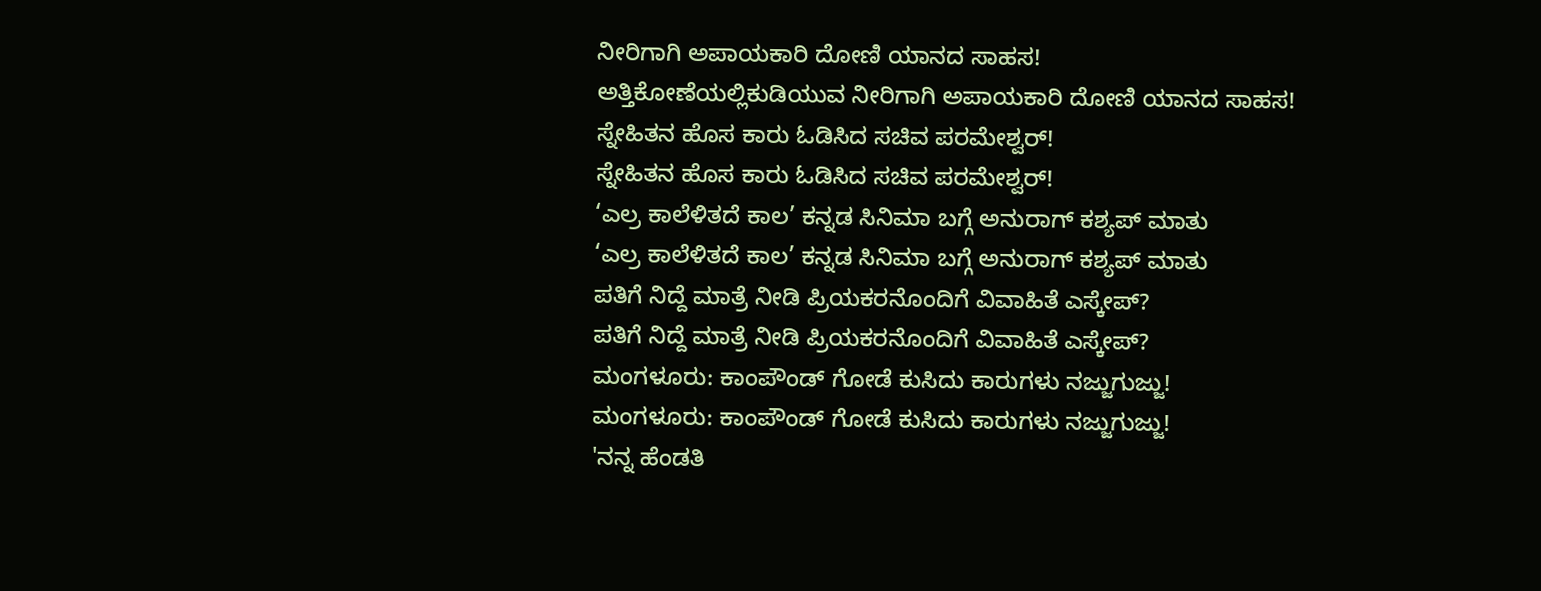ನೀರಿಗಾಗಿ ಅಪಾಯಕಾರಿ ದೋಣಿ ಯಾನದ ಸಾಹಸ!
ಅತ್ತಿಕೋಣೆಯಲ್ಲಿಕುಡಿಯುವ ನೀರಿಗಾಗಿ ಅಪಾಯಕಾರಿ ದೋಣಿ ಯಾನದ ಸಾಹಸ!
ಸ್ನೇಹಿತನ ಹೊಸ ಕಾರು ಓಡಿಸಿದ ಸಚಿವ ಪರಮೇಶ್ವರ್!
ಸ್ನೇಹಿತನ ಹೊಸ ಕಾರು ಓಡಿಸಿದ ಸಚಿವ ಪರಮೇಶ್ವರ್!
‘ಎಲ್ರ ಕಾಲೆಳಿತದೆ ಕಾಲ’ ಕನ್ನಡ ಸಿನಿಮಾ ಬಗ್ಗೆ ಅನುರಾಗ್ ಕಶ್ಯಪ್ ಮಾತು
‘ಎಲ್ರ ಕಾಲೆಳಿತದೆ ಕಾಲ’ ಕನ್ನಡ ಸಿನಿಮಾ ಬಗ್ಗೆ ಅನುರಾಗ್ ಕಶ್ಯಪ್ ಮಾತು
ಪತಿಗೆ ನಿದ್ದೆ ಮಾತ್ರೆ ನೀಡಿ ಪ್ರಿಯಕರನೊಂದಿಗೆ ವಿವಾಹಿತೆ ಎಸ್ಕೇಪ್?
ಪತಿಗೆ ನಿದ್ದೆ ಮಾತ್ರೆ ನೀಡಿ ಪ್ರಿಯಕರನೊಂದಿಗೆ ವಿವಾಹಿತೆ ಎಸ್ಕೇಪ್?
ಮಂಗಳೂರು: ಕಾಂಪೌಂಡ್ ಗೋಡೆ ಕುಸಿದು ಕಾರುಗಳು ನಜ್ಜುಗುಜ್ಜು!
ಮಂಗಳೂರು: ಕಾಂಪೌಂಡ್ ಗೋಡೆ ಕುಸಿದು ಕಾರುಗಳು ನಜ್ಜುಗುಜ್ಜು!
'ನನ್ನ ಹೆಂಡತಿ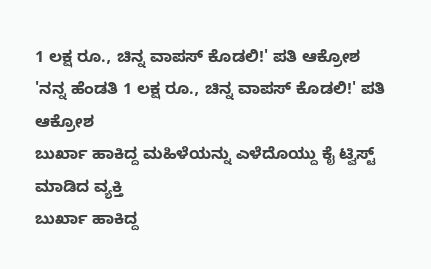1 ಲಕ್ಷ ರೂ., ಚಿನ್ನ ವಾಪಸ್ ಕೊಡಲಿ!' ಪತಿ ಆಕ್ರೋಶ
'ನನ್ನ ಹೆಂಡತಿ 1 ಲಕ್ಷ ರೂ., ಚಿನ್ನ ವಾಪಸ್ ಕೊಡಲಿ!' ಪತಿ ಆಕ್ರೋಶ
ಬುರ್ಖಾ ಹಾಕಿದ್ದ ಮಹಿಳೆಯನ್ನು ಎಳೆದೊಯ್ದು ಕೈ ಟ್ವಿಸ್ಟ್ ಮಾಡಿದ ವ್ಯಕ್ತಿ
ಬುರ್ಖಾ ಹಾಕಿದ್ದ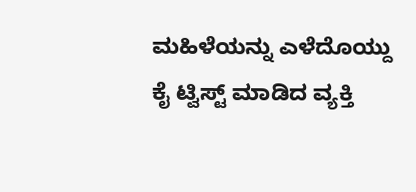ಮಹಿಳೆಯನ್ನು ಎಳೆದೊಯ್ದು ಕೈ ಟ್ವಿಸ್ಟ್ ಮಾಡಿದ ವ್ಯಕ್ತಿ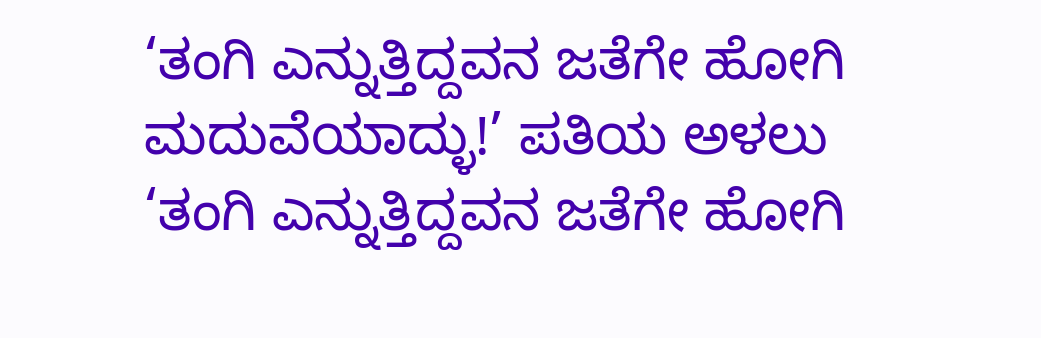‘ತಂಗಿ ಎನ್ನುತ್ತಿದ್ದವನ ಜತೆಗೇ ಹೋಗಿ ಮದುವೆಯಾದ್ಳು!’ ಪತಿಯ ಅಳಲು
‘ತಂಗಿ ಎನ್ನುತ್ತಿದ್ದವನ ಜತೆಗೇ ಹೋಗಿ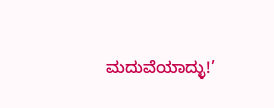ಮದುವೆಯಾದ್ಳು!’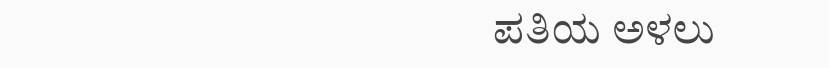ಪತಿಯ ಅಳಲು